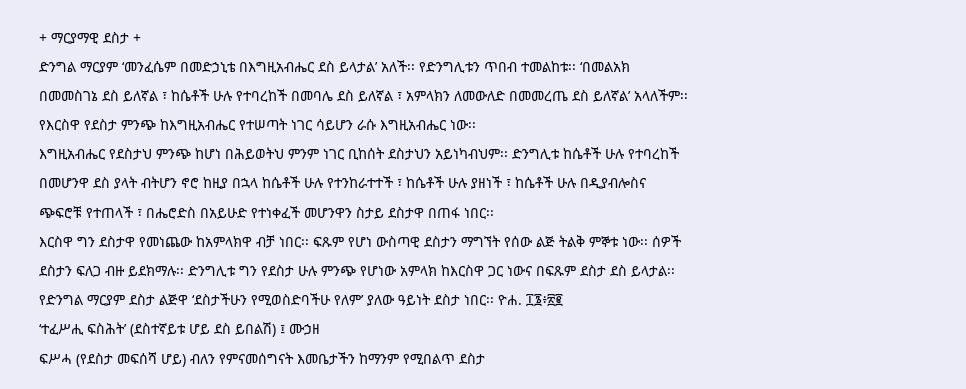+ ማርያማዊ ደስታ +
ድንግል ማርያም ‘መንፈሴም በመድኃኒቴ በእግዚአብሔር ደስ ይላታል’ አለች፡፡ የድንግሊቱን ጥበብ ተመልከቱ፡፡ ‘በመልአክ በመመስገኔ ደስ ይለኛል ፣ ከሴቶች ሁሉ የተባረከች በመባሌ ደስ ይለኛል ፣ አምላክን ለመውለድ በመመረጤ ደስ ይለኛል’ አላለችም፡፡ የእርስዋ የደስታ ምንጭ ከእግዚአብሔር የተሠጣት ነገር ሳይሆን ራሱ እግዚአብሔር ነው፡፡
እግዚአብሔር የደስታህ ምንጭ ከሆነ በሕይወትህ ምንም ነገር ቢከሰት ደስታህን አይነካብህም፡፡ ድንግሊቱ ከሴቶች ሁሉ የተባረከች በመሆንዋ ደስ ያላት ብትሆን ኖሮ ከዚያ በኋላ ከሴቶች ሁሉ የተንከራተተች ፣ ከሴቶች ሁሉ ያዘነች ፣ ከሴቶች ሁሉ በዲያብሎስና ጭፍሮቹ የተጠላች ፣ በሔሮድስ በአይሁድ የተነቀፈች መሆንዋን ስታይ ደስታዋ በጠፋ ነበር፡፡
እርስዋ ግን ደስታዋ የመነጨው ከአምላክዋ ብቻ ነበር፡፡ ፍጹም የሆነ ውስጣዊ ደስታን ማግኘት የሰው ልጅ ትልቅ ምኞቱ ነው፡፡ ሰዎች ደስታን ፍለጋ ብዙ ይደክማሉ፡፡ ድንግሊቱ ግን የደስታ ሁሉ ምንጭ የሆነው አምላክ ከእርስዋ ጋር ነውና በፍጹም ደስታ ደስ ይላታል፡፡ የድንግል ማርያም ደስታ ልጅዋ ‘ደስታችሁን የሚወስድባችሁ የለም’ ያለው ዓይነት ደስታ ነበር፡፡ ዮሐ. ፲፮፥፳፪
‘ተፈሥሒ ፍስሕት’ (ደስተኛይቱ ሆይ ደስ ይበልሽ) ፤ ሙኃዘ
ፍሥሓ (የደስታ መፍሰሻ ሆይ) ብለን የምናመሰግናት እመቤታችን ከማንም የሚበልጥ ደስታ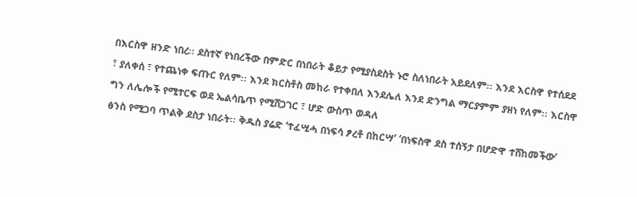በእርስዋ ዘንድ ነበረ፡፡ ደስተኛ የነበረችው በምድር በነበራት ቆይታ የሚያስደስት ኑሮ ስለነበራት አይደለም፡፡ እንደ እርስዋ የተሰደደ ፣ ያለቀሰ ፣ የተጨነቀ ፍጡር የለም፡፡ እንደ ክርስቶስ መከራ የተቀበለ እንደሌለ እንደ ድንግል ማርያምም ያዘነ የለም፡፡ እርስዋ ግን ለሌሎች የሚተርፍ ወደ ኤልሳቤጥ የሚሸጋገር ፣ ሆድ ውስጥ ወዳለ
ፅንስ የሚጋባ ጥልቅ ደስታ ነበራት፡፡ ቅዱስ ያሬድ ‘ተፈሢሓ በነፍሳ ፆረቶ በከርሣ’ ‘በነፍስዋ ደስ ተሰኝታ በሆድዋ ተሸከመችው’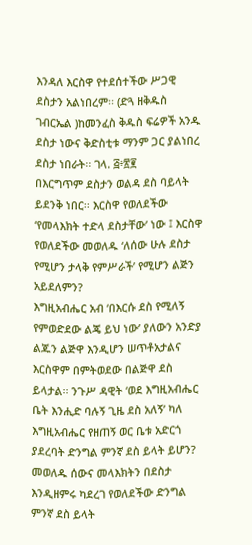እንዳለ እርስዋ የተደሰተችው ሥጋዊ ደስታን አልነበረም፡፡ (ድጓ ዘቅዱስ ገብርኤል )ከመንፈስ ቅዱስ ፍሬዎች አንዱ ደስታ ነውና ቅድስቲቱ ማንም ጋር ያልነበረ ደስታ ነበራት፡፡ ገላ. ፭፥፳፪
በእርግጥም ደስታን ወልዳ ደስ ባይላት ይደንቅ ነበር፡፡ እርስዋ የወለደችው ‘የመላእክት ተድላ ደስታቸው’ ነው ፤ እርስዋ የወለደችው መወለዱ ‘ለሰው ሁሉ ደስታ የሚሆን ታላቅ የምሥራች’ የሚሆን ልጅን አይደለምን?
እግዚአብሔር አብ ‘በእርሱ ደስ የሚለኝ የምወድደው ልጄ ይህ ነው’ ያለውን አንድያ ልጁን ልጅዋ እንዲሆን ሠጥቶአታልና እርስዋም በምትወደው በልጅዋ ደስ ይላታል፡፡ ንጉሥ ዳዊት ‘ወደ እግዚአብሔር ቤት እንሒድ ባሉኝ ጊዜ ደስ አለኝ’ ካለ እግዚአብሔር የዘጠኝ ወር ቤቱ አድርጎ ያደረባት ድንግል ምንኛ ደስ ይላት ይሆን? መወለዱ ሰውና መላእክትን በደስታ እንዲዘምሩ ካደረገ የወለደችው ድንግል ምንኛ ደስ ይላት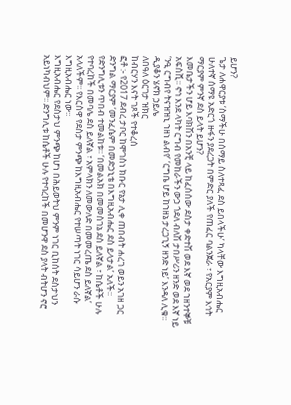ይሆን?
ጌታ ለሐዋርያቱ ‘ስማችሁ በሰማይ ስለተጻፈ ደስ ይበላችሁ’ ካላቸው እግዚአብሔር ሁለተኛ ሰማዩ አድርጎ ዙፋን ያደረጋት በምድር ያለች የጠፈር ባልንጀራ ፣ የአርያም እኅት ማርያም ምንኛ ደስ ይላት ይሆን?
እመቤታችን ሆይ እባክሽን በአንቺ ላይ ከፈሰሰው ደስታ ቀድተሽ ወደ እኛ ወደ ኀዘንተኞቹ አፍስሺ፡፡ ኖኅ እንደ ላካት ርግብ የመከራችን ውኃ ጎደለ ብለሽ ታበሥሪን ዘንድ ወደ እኛ ነይ ‘ንዒ ርግብየ ትናዝዝኒ ኀዘነ ልብየ’ ‘ርግቤ ሆይ ከኀዘኔ ታረጋጊኝ ዘንድ ነይ’ እንዳለ ሊቁ፡፡
ዲያቆን ሄኖክ ኃይሌ
ለበዓለ ዕርገታ ዝክር
ከብርሃን እናት ገጾች የተቆረሰ
ፎቶ :- የ2017 ደብረ ታቦር ከሞገስነ ክቡር የኔታ ሊቀ ጠበብት ሐረገ ወይን አገዘ ጋር
ድንግል ማርያም ‘መንፈሴም በመድኃኒቴ በእግዚአብሔር ደስ ይላታል’ አለች፡፡ የድንግሊቱን ጥበብ ተመልከቱ፡፡ ‘በመልአክ በመመስገኔ ደስ ይለኛል ፣ ከሴቶች ሁሉ የተባረከች በመባሌ ደስ ይለኛል ፣ አምላክን ለመውለድ በመመረጤ ደስ ይለኛል’ አላለችም፡፡ የእርስዋ የደስታ ምንጭ ከእግዚአብሔር የተሠጣት ነገር ሳይሆን ራሱ እግዚአብሔር ነው፡፡
እግዚአብሔር የደስታህ ምንጭ ከሆነ በሕይወትህ ምንም ነገር ቢከሰት ደስታህን አይነካብህም፡፡ ድንግሊቱ ከሴቶች ሁሉ የተባረከች በመሆንዋ ደስ ያላት ብትሆን ኖሮ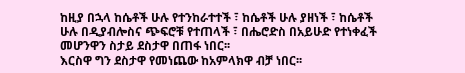ከዚያ በኋላ ከሴቶች ሁሉ የተንከራተተች ፣ ከሴቶች ሁሉ ያዘነች ፣ ከሴቶች ሁሉ በዲያብሎስና ጭፍሮቹ የተጠላች ፣ በሔሮድስ በአይሁድ የተነቀፈች መሆንዋን ስታይ ደስታዋ በጠፋ ነበር፡፡
እርስዋ ግን ደስታዋ የመነጨው ከአምላክዋ ብቻ ነበር፡፡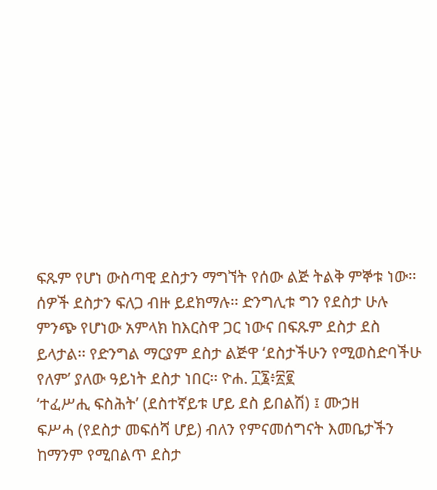ፍጹም የሆነ ውስጣዊ ደስታን ማግኘት የሰው ልጅ ትልቅ ምኞቱ ነው፡፡ ሰዎች ደስታን ፍለጋ ብዙ ይደክማሉ፡፡ ድንግሊቱ ግን የደስታ ሁሉ ምንጭ የሆነው አምላክ ከእርስዋ ጋር ነውና በፍጹም ደስታ ደስ ይላታል፡፡ የድንግል ማርያም ደስታ ልጅዋ ‘ደስታችሁን የሚወስድባችሁ የለም’ ያለው ዓይነት ደስታ ነበር፡፡ ዮሐ. ፲፮፥፳፪
‘ተፈሥሒ ፍስሕት’ (ደስተኛይቱ ሆይ ደስ ይበልሽ) ፤ ሙኃዘ
ፍሥሓ (የደስታ መፍሰሻ ሆይ) ብለን የምናመሰግናት እመቤታችን ከማንም የሚበልጥ ደስታ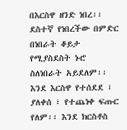በእርስዋ ዘንድ ነበረ፡፡ ደስተኛ የነበረችው በምድር በነበራት ቆይታ የሚያስደስት ኑሮ ስለነበራት አይደለም፡፡ እንደ እርስዋ የተሰደደ ፣ ያለቀሰ ፣ የተጨነቀ ፍጡር የለም፡፡ እንደ ክርስቶስ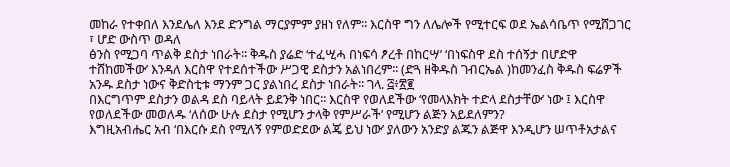መከራ የተቀበለ እንደሌለ እንደ ድንግል ማርያምም ያዘነ የለም፡፡ እርስዋ ግን ለሌሎች የሚተርፍ ወደ ኤልሳቤጥ የሚሸጋገር ፣ ሆድ ውስጥ ወዳለ
ፅንስ የሚጋባ ጥልቅ ደስታ ነበራት፡፡ ቅዱስ ያሬድ ‘ተፈሢሓ በነፍሳ ፆረቶ በከርሣ’ ‘በነፍስዋ ደስ ተሰኝታ በሆድዋ ተሸከመችው’ እንዳለ እርስዋ የተደሰተችው ሥጋዊ ደስታን አልነበረም፡፡ (ድጓ ዘቅዱስ ገብርኤል )ከመንፈስ ቅዱስ ፍሬዎች አንዱ ደስታ ነውና ቅድስቲቱ ማንም ጋር ያልነበረ ደስታ ነበራት፡፡ ገላ. ፭፥፳፪
በእርግጥም ደስታን ወልዳ ደስ ባይላት ይደንቅ ነበር፡፡ እርስዋ የወለደችው ‘የመላእክት ተድላ ደስታቸው’ ነው ፤ እርስዋ የወለደችው መወለዱ ‘ለሰው ሁሉ ደስታ የሚሆን ታላቅ የምሥራች’ የሚሆን ልጅን አይደለምን?
እግዚአብሔር አብ ‘በእርሱ ደስ የሚለኝ የምወድደው ልጄ ይህ ነው’ ያለውን አንድያ ልጁን ልጅዋ እንዲሆን ሠጥቶአታልና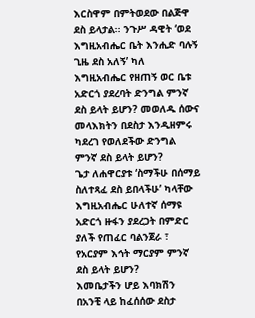እርስዋም በምትወደው በልጅዋ ደስ ይላታል፡፡ ንጉሥ ዳዊት ‘ወደ እግዚአብሔር ቤት እንሒድ ባሉኝ ጊዜ ደስ አለኝ’ ካለ እግዚአብሔር የዘጠኝ ወር ቤቱ አድርጎ ያደረባት ድንግል ምንኛ ደስ ይላት ይሆን? መወለዱ ሰውና መላእክትን በደስታ እንዲዘምሩ ካደረገ የወለደችው ድንግል ምንኛ ደስ ይላት ይሆን?
ጌታ ለሐዋርያቱ ‘ስማችሁ በሰማይ ስለተጻፈ ደስ ይበላችሁ’ ካላቸው እግዚአብሔር ሁለተኛ ሰማዩ አድርጎ ዙፋን ያደረጋት በምድር ያለች የጠፈር ባልንጀራ ፣ የአርያም እኅት ማርያም ምንኛ ደስ ይላት ይሆን?
እመቤታችን ሆይ እባክሽን በአንቺ ላይ ከፈሰሰው ደስታ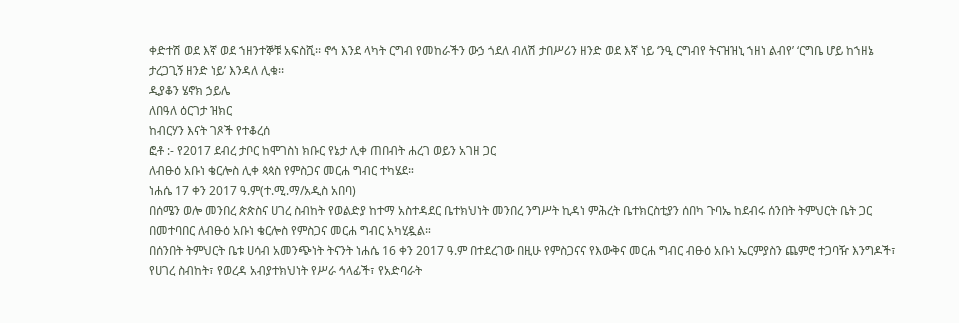ቀድተሽ ወደ እኛ ወደ ኀዘንተኞቹ አፍስሺ፡፡ ኖኅ እንደ ላካት ርግብ የመከራችን ውኃ ጎደለ ብለሽ ታበሥሪን ዘንድ ወደ እኛ ነይ ‘ንዒ ርግብየ ትናዝዝኒ ኀዘነ ልብየ’ ‘ርግቤ ሆይ ከኀዘኔ ታረጋጊኝ ዘንድ ነይ’ እንዳለ ሊቁ፡፡
ዲያቆን ሄኖክ ኃይሌ
ለበዓለ ዕርገታ ዝክር
ከብርሃን እናት ገጾች የተቆረሰ
ፎቶ :- የ2017 ደብረ ታቦር ከሞገስነ ክቡር የኔታ ሊቀ ጠበብት ሐረገ ወይን አገዘ ጋር
ለብፁዕ አቡነ ቄርሎስ ሊቀ ጳጳስ የምስጋና መርሐ ግብር ተካሄደ።
ነሐሴ 17 ቀን 2017 ዓ.ም(ተ.ሚ.ማ/አዲስ አበባ)
በሰሜን ወሎ መንበረ ጵጵስና ሀገረ ስብከት የወልድያ ከተማ አስተዳደር ቤተክህነት መንበረ ንግሥት ኪዳነ ምሕረት ቤተክርስቲያን ሰበካ ጉባኤ ከደብሩ ሰንበት ትምህርት ቤት ጋር በመተባበር ለብፁዕ አቡነ ቄርሎስ የምስጋና መርሐ ግብር አካሂዷል።
በሰንበት ትምህርት ቤቱ ሀሳብ አመንጭነት ትናንት ነሐሴ 16 ቀን 2017 ዓ.ም በተደረገው በዚሁ የምስጋናና የእውቅና መርሐ ግብር ብፁዕ አቡነ ኤርምያስን ጨምሮ ተጋባዥ እንግዶች፣ የሀገረ ስብከት፣ የወረዳ አብያተክህነት የሥራ ኅላፊች፣ የአድባራት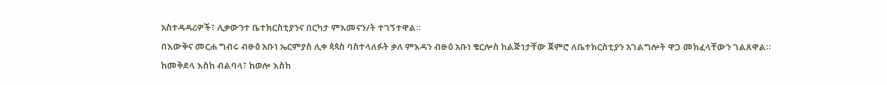አስተዳዳሪዎች፣ ሊቃውንተ ቤተክርስቲያንና በርካታ ምእመናን/ት ተገኝተዋል።
በእውቅና መርሐ ግብሩ ብፁዕ አቡነ ኤርምያስ ሊቀ ጳጳስ ባስተላለፉት ቃለ ምእዳን ብፁዕ አቡነ ቄርሎስ ከልጅነታቸው ጀምሮ ለቤተክርስቲያን አገልግሎት ዋጋ መክፈላቸውን ገልጸዋል።
ከመቅደላ እስከ ብልባላ፣ ከወሎ እስከ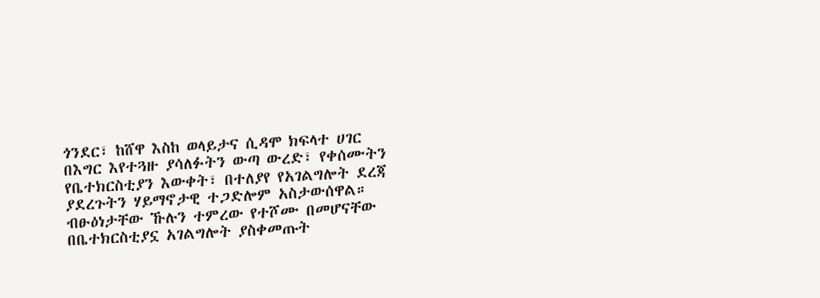ጎንደር፣ ከሸዋ እስከ ወላይታና ሲዳሞ ክፍላተ ሀገር በእግር እየተጓዙ ያሳለፉትን ውጣ ውረድ፣ የቀሰሙትን የቤተክርስቲያን እውቀት፣ በተለያየ የአገልግሎት ደረጃ ያደረጉትን ሃይማኖታዊ ተጋድሎም አስታውሰዋል።
ብፁዕነታቸው ኹሉን ተምረው የተሾሙ በመሆናቸው በቤተክርስቲያኗ አገልግሎት ያስቀመጡት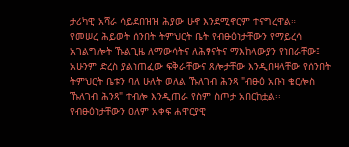ታሪካዊ አሻራ ሳይደበዝዝ ሕያው ሁኖ እንደሚኖርም ተናግረዋል።
የመሠረ ሕይወት ሰንበት ትምህርት ቤት የብፁዕነታቸውን የማይረሳ አገልግሎት ኹልጊዜ ለማውሳትና ለሕፃናትና ማእከላውያን የነበራቸው፤ አሁንም ድረስ ያልነጠፈው ፍቅራቸውና ጸሎታቸው እንዲበዛላቸው የሰንበት ትምህርት ቤቱን ባለ ሁለት ወለል ኹለገብ ሕንጻ "ብፁዕ አቡነ ቄርሎስ ኹለገብ ሕንጻ" ተብሎ እንዲጠራ የስም ስጦታ አበርከቷል፡፡
የብፁዕነታቸውን ዐለም አቀፍ ሐዋርያዊ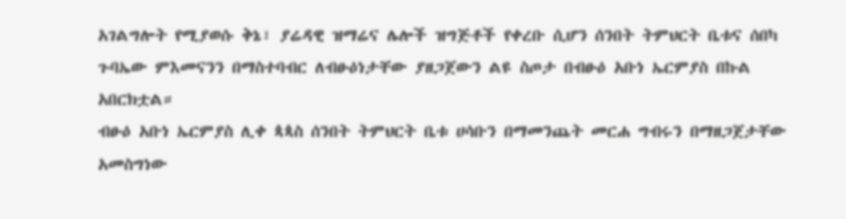አገልግሎት የሚያወሱ ቅኔ፣ ያሬዳዊ ዝማሬና ሌሎች ዝግጅቶች የቀረቡ ሲሆን ሰንበት ትምህርት ቤቱና ሰበካ ጉባኤው ምእመናንን በማስተባብር ለብፁዕነታቸው ያዘጋጀውን ልዩ ስጦታ በብፁዕ አቡነ ኤርምያስ በኩል አበርክቷል።
ብፁዕ አቡነ ኤርምያስ ሊቀ ጳጳስ ሰንበት ትምህርት ቤቱ ሀሳቡን በማመንጨት መርሐ ግብሩን በማዘጋጀታቸው አመስግነው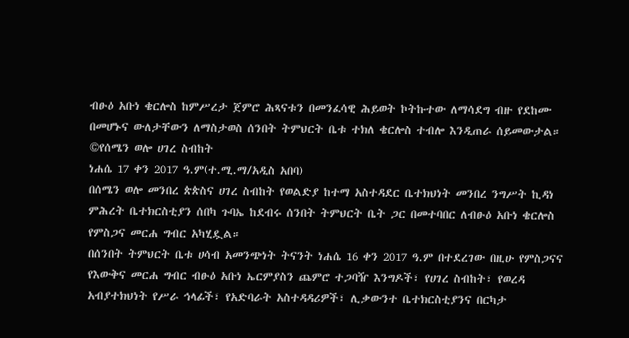ብፁዕ አቡነ ቄርሎስ ከምሥረታ ጀምሮ ሕጻናቱን በመንፈሳዊ ሕይወት ኮትኩተው ለማሳደግ ብዙ የደከሙ በመሆኑና ውለታቸውን ለማስታወስ ሰንበት ትምህርት ቤቱ ተክለ ቄርሎስ ተብሎ እንዲጠራ ሰይመውታል።
©የሰሜን ወሎ ሀገረ ስብከት
ነሐሴ 17 ቀን 2017 ዓ.ም(ተ.ሚ.ማ/አዲስ አበባ)
በሰሜን ወሎ መንበረ ጵጵስና ሀገረ ስብከት የወልድያ ከተማ አስተዳደር ቤተክህነት መንበረ ንግሥት ኪዳነ ምሕረት ቤተክርስቲያን ሰበካ ጉባኤ ከደብሩ ሰንበት ትምህርት ቤት ጋር በመተባበር ለብፁዕ አቡነ ቄርሎስ የምስጋና መርሐ ግብር አካሂዷል።
በሰንበት ትምህርት ቤቱ ሀሳብ አመንጭነት ትናንት ነሐሴ 16 ቀን 2017 ዓ.ም በተደረገው በዚሁ የምስጋናና የእውቅና መርሐ ግብር ብፁዕ አቡነ ኤርምያስን ጨምሮ ተጋባዥ እንግዶች፣ የሀገረ ስብከት፣ የወረዳ አብያተክህነት የሥራ ኅላፊች፣ የአድባራት አስተዳዳሪዎች፣ ሊቃውንተ ቤተክርስቲያንና በርካታ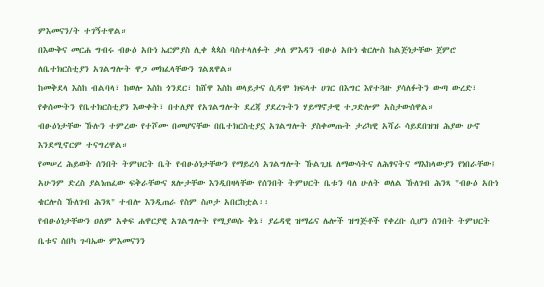ምእመናን/ት ተገኝተዋል።
በእውቅና መርሐ ግብሩ ብፁዕ አቡነ ኤርምያስ ሊቀ ጳጳስ ባስተላለፉት ቃለ ምእዳን ብፁዕ አቡነ ቄርሎስ ከልጅነታቸው ጀምሮ ለቤተክርስቲያን አገልግሎት ዋጋ መክፈላቸውን ገልጸዋል።
ከመቅደላ እስከ ብልባላ፣ ከወሎ እስከ ጎንደር፣ ከሸዋ እስከ ወላይታና ሲዳሞ ክፍላተ ሀገር በእግር እየተጓዙ ያሳለፉትን ውጣ ውረድ፣ የቀሰሙትን የቤተክርስቲያን እውቀት፣ በተለያየ የአገልግሎት ደረጃ ያደረጉትን ሃይማኖታዊ ተጋድሎም አስታውሰዋል።
ብፁዕነታቸው ኹሉን ተምረው የተሾሙ በመሆናቸው በቤተክርስቲያኗ አገልግሎት ያስቀመጡት ታሪካዊ አሻራ ሳይደበዝዝ ሕያው ሁኖ እንደሚኖርም ተናግረዋል።
የመሠረ ሕይወት ሰንበት ትምህርት ቤት የብፁዕነታቸውን የማይረሳ አገልግሎት ኹልጊዜ ለማውሳትና ለሕፃናትና ማእከላውያን የነበራቸው፤ አሁንም ድረስ ያልነጠፈው ፍቅራቸውና ጸሎታቸው እንዲበዛላቸው የሰንበት ትምህርት ቤቱን ባለ ሁለት ወለል ኹለገብ ሕንጻ "ብፁዕ አቡነ ቄርሎስ ኹለገብ ሕንጻ" ተብሎ እንዲጠራ የስም ስጦታ አበርከቷል፡፡
የብፁዕነታቸውን ዐለም አቀፍ ሐዋርያዊ አገልግሎት የሚያወሱ ቅኔ፣ ያሬዳዊ ዝማሬና ሌሎች ዝግጅቶች የቀረቡ ሲሆን ሰንበት ትምህርት ቤቱና ሰበካ ጉባኤው ምእመናንን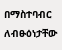በማስተባብር ለብፁዕነታቸው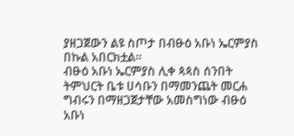ያዘጋጀውን ልዩ ስጦታ በብፁዕ አቡነ ኤርምያስ በኩል አበርክቷል።
ብፁዕ አቡነ ኤርምያስ ሊቀ ጳጳስ ሰንበት ትምህርት ቤቱ ሀሳቡን በማመንጨት መርሐ ግብሩን በማዘጋጀታቸው አመስግነው ብፁዕ አቡነ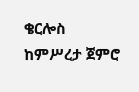ቄርሎስ ከምሥረታ ጀምሮ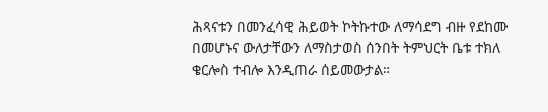ሕጻናቱን በመንፈሳዊ ሕይወት ኮትኩተው ለማሳደግ ብዙ የደከሙ በመሆኑና ውለታቸውን ለማስታወስ ሰንበት ትምህርት ቤቱ ተክለ ቄርሎስ ተብሎ እንዲጠራ ሰይመውታል።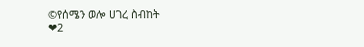©የሰሜን ወሎ ሀገረ ስብከት
❤2